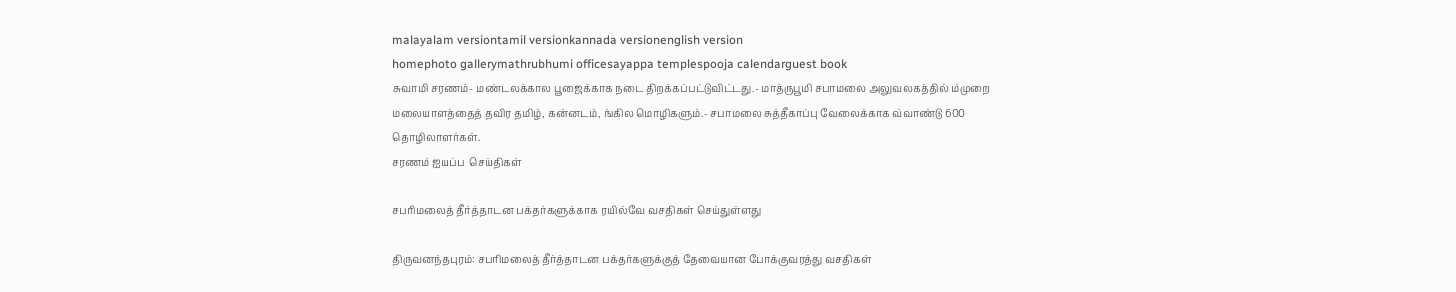malayalam versiontamil versionkannada versionenglish version
homephoto gallerymathrubhumi officesayappa templespooja calendarguest book
சுவாமி சரணம்- மண்டலக்கால பூஜைக்காக நடை திறக்கப்பட்டுவிட்டது.- மாத்ருபூமி சபாமலை அலுவலகத்தில் ம்முறை மலையாளத்தைத் தவிர தமிழ், கன்னடம், ங்கில மொழிகளும்.- சபாமலை சுத்தீகாப்பு வேலைக்காக வ்வாண்டு 600 தொழிலாளர்கள்.
சரணம் ஐயப்ப  செய்திகள்

சபரிமலைத் தீர்த்தாடன பக்தர்களுக்காக ரயில்வே வசதிகள் செய்துள்ளது

திருவனந்தபுரம்: சபரிமலைத் தீர்த்தாடன பக்தர்களுக்குத் தேவையான போக்குவரத்து வசதிகள்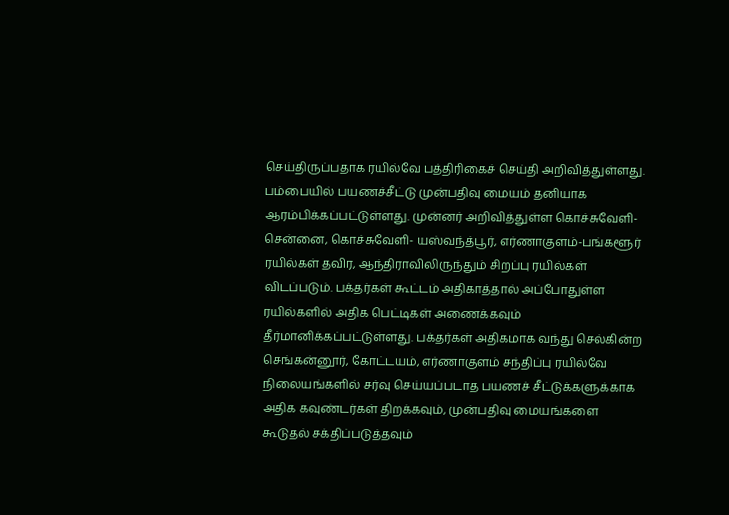செய்திருப்பதாக ரயில்வே பத்திரிகைச் செய்தி அறிவித்துள்ளது. பம்பையில் பயணச்சீட்டு முன்பதிவு மையம் தனியாக ஆரம்பிக்கப்பட்டுள்ளது. முன்னர் அறிவித்துள்ள கொச்சுவேளி-சென்னை, கொச்சுவேளி- யஸ்வந்த்பூர், எர்ணாகுளம்-பங்களூர் ரயில்கள் தவிர, ஆந்திராவிலிருந்தும் சிறப்பு ரயில்கள் விடப்படும். பக்தர்கள் கூட்டம் அதிகாத்தால் அப்போதுள்ள ரயில்களில் அதிக பெட்டிகள் அணைக்கவும் தீர்மானிக்கப்பட்டுள்ளது. பக்தர்கள் அதிகமாக வந்து செல்கின்ற செங்கன்னூர், கோட்டயம், எர்ணாகுளம் சந்திப்பு ரயில்வே நிலையங்களில் சர்வு செய்யப்படாத பயணச் சீட்டுக்களுக்காக அதிக கவுண்டர்கள் திறக்கவும், முன்பதிவு மையங்களை கூடுதல் சக்திப்படுத்தவும்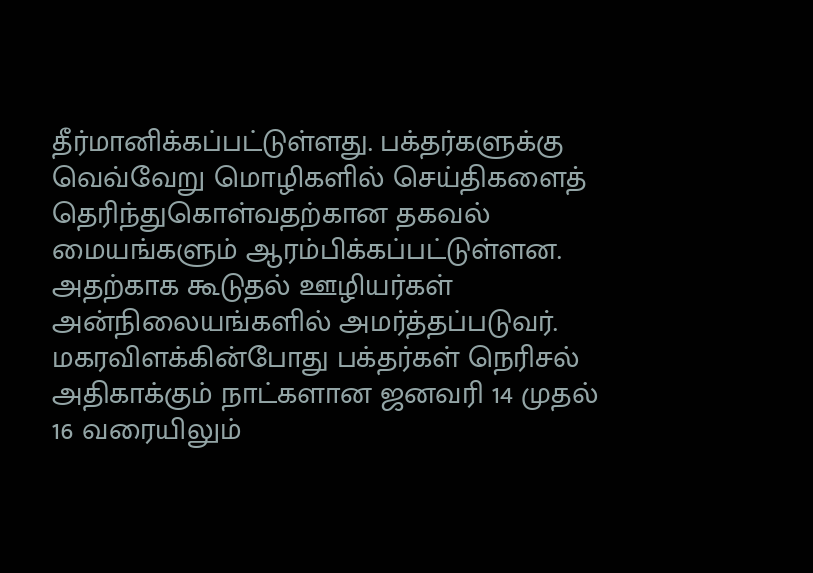தீர்மானிக்கப்பட்டுள்ளது. பக்தர்களுக்கு வெவ்வேறு மொழிகளில் செய்திகளைத் தெரிந்துகொள்வதற்கான தகவல் மையங்களும் ஆரம்பிக்கப்பட்டுள்ளன. அதற்காக கூடுதல் ஊழியர்கள் அன்நிலையங்களில் அமர்த்தப்படுவர். மகரவிளக்கின்போது பக்தர்கள் நெரிசல் அதிகாக்கும் நாட்களான ஜனவரி 14 முதல் 16 வரையிலும்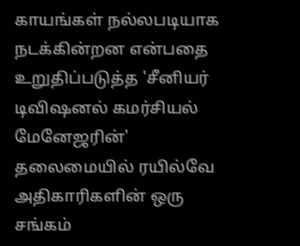காயங்கள் நல்லபடியாக நடக்கின்றன என்பதை உறுதிப்படுத்த 'சீனியர் டிவிஷனல் கமர்சியல் மேனேஜரின்' தலைமையில் ரயில்வே அதிகாரிகளின் ஒரு சங்கம்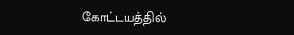கோட்டயத்தில்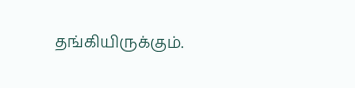தங்கியிருக்கும்.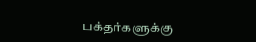பக்தர்களுக்கு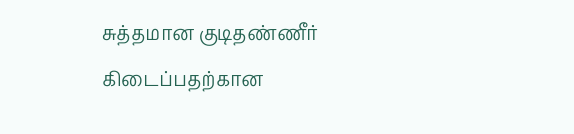சுத்தமான குடிதண்ணீர் கிடைப்பதற்கான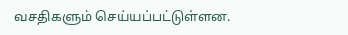வசதிகளும் செய்யப்பட்டுள்ளன.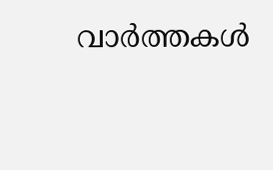വാര്‍ത്തകള്‍